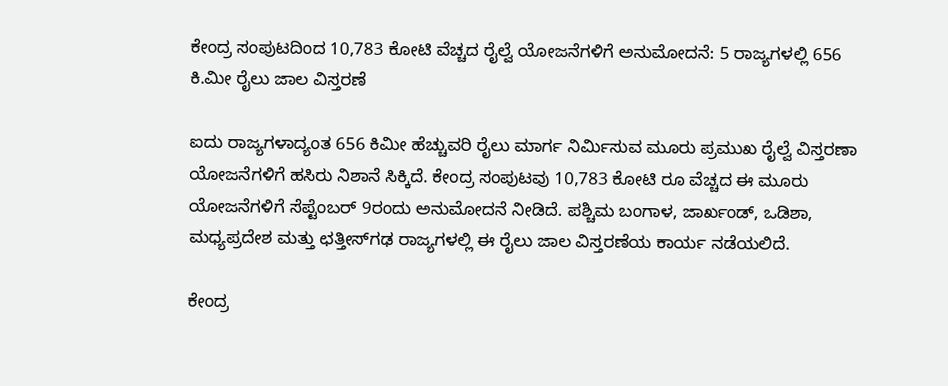ಕೇಂದ್ರ ಸಂಪುಟದಿಂದ 10,783 ಕೋಟಿ ವೆಚ್ಚದ ರೈಲ್ವೆ ಯೋಜನೆಗಳಿಗೆ ಅನುಮೋದನೆ: 5 ರಾಜ್ಯಗಳಲ್ಲಿ 656 ಕಿ.ಮೀ ರೈಲು ಜಾಲ ವಿಸ್ತರಣೆ

ಐದು ರಾಜ್ಯಗಳಾದ್ಯಂತ 656 ಕಿಮೀ ಹೆಚ್ಚುವರಿ ರೈಲು ಮಾರ್ಗ ನಿರ್ಮಿಸುವ ಮೂರು ಪ್ರಮುಖ ರೈಲ್ವೆ ವಿಸ್ತರಣಾ ಯೋಜನೆಗಳಿಗೆ ಹಸಿರು ನಿಶಾನೆ ಸಿಕ್ಕಿದೆ. ಕೇಂದ್ರ ಸಂಪುಟವು 10,783 ಕೋಟಿ ರೂ ವೆಚ್ಚದ ಈ ಮೂರು ಯೋಜನೆಗಳಿಗೆ ಸೆಪ್ಟೆಂಬರ್ 9ರಂದು ಅನುಮೋದನೆ ನೀಡಿದೆ. ಪಶ್ಚಿಮ ಬಂಗಾಳ, ಜಾರ್ಖಂಡ್, ಒಡಿಶಾ, ಮಧ್ಯಪ್ರದೇಶ ಮತ್ತು ಛತ್ತೀಸ್‌ಗಢ ರಾಜ್ಯಗಳಲ್ಲಿ ಈ ರೈಲು ಜಾಲ ವಿಸ್ತರಣೆಯ ಕಾರ್ಯ ನಡೆಯಲಿದೆ.

ಕೇಂದ್ರ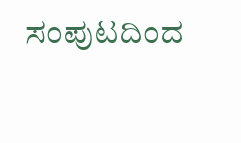ಸಂಪುಟದಿಂದ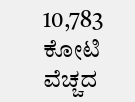10,783 ಕೋಟಿ ವೆಚ್ಚದ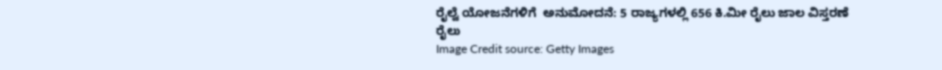ರೈಲ್ವೆ ಯೋಜನೆಗಳಿಗೆ  ಅನುಮೋದನೆ: 5 ರಾಜ್ಯಗಳಲ್ಲಿ 656 ಕಿ.ಮೀ ರೈಲು ಜಾಲ ವಿಸ್ತರಣೆ
ರೈಲು
Image Credit source: Getty Images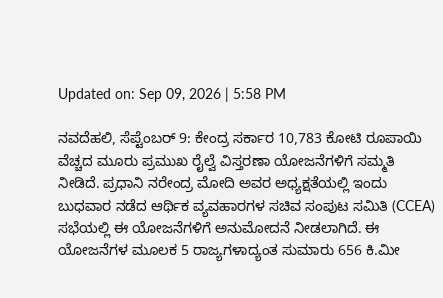Updated on: Sep 09, 2026 | 5:58 PM

ನವದೆಹಲಿ, ಸೆಪ್ಟೆಂಬರ್ 9: ಕೇಂದ್ರ ಸರ್ಕಾರ 10,783 ಕೋಟಿ ರೂಪಾಯಿ ವೆಚ್ಚದ ಮೂರು ಪ್ರಮುಖ ರೈಲ್ವೆ ವಿಸ್ತರಣಾ ಯೋಜನೆಗಳಿಗೆ ಸಮ್ಮತಿ ನೀಡಿದೆ. ಪ್ರಧಾನಿ ನರೇಂದ್ರ ಮೋದಿ ಅವರ ಅಧ್ಯಕ್ಷತೆಯಲ್ಲಿ ಇಂದು ಬುಧವಾರ ನಡೆದ ಆರ್ಥಿಕ ವ್ಯವಹಾರಗಳ ಸಚಿವ ಸಂಪುಟ ಸಮಿತಿ (CCEA) ಸಭೆಯಲ್ಲಿ ಈ ಯೋಜನೆಗಳಿಗೆ ಅನುಮೋದನೆ ನೀಡಲಾಗಿದೆ. ಈ ಯೋಜನೆಗಳ ಮೂಲಕ 5 ರಾಜ್ಯಗಳಾದ್ಯಂತ ಸುಮಾರು 656 ಕಿ.ಮೀ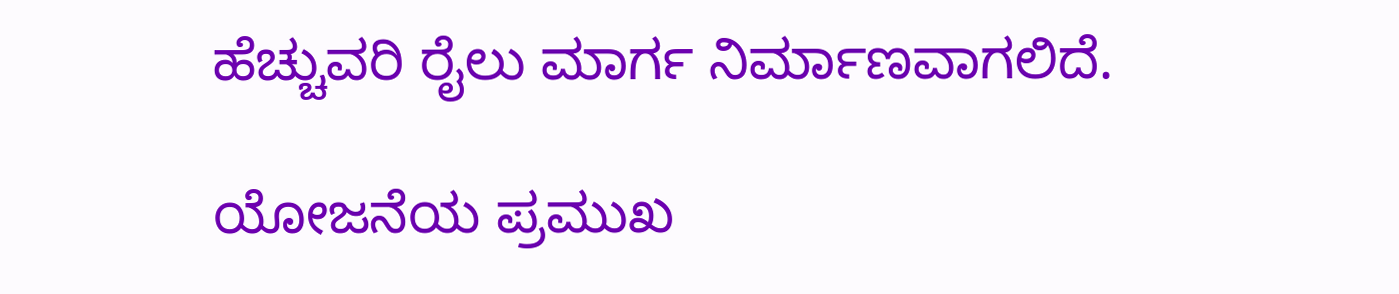ಹೆಚ್ಚುವರಿ ರೈಲು ಮಾರ್ಗ ನಿರ್ಮಾಣವಾಗಲಿದೆ.

ಯೋಜನೆಯ ಪ್ರಮುಖ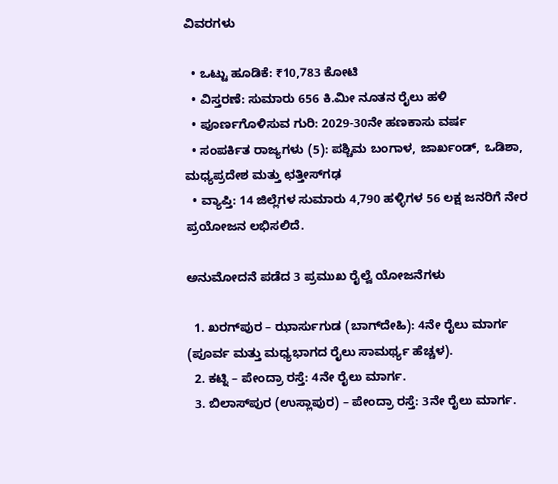ವಿವರಗಳು

  • ಒಟ್ಟು ಹೂಡಿಕೆ: ₹10,783 ಕೋಟಿ
  • ವಿಸ್ತರಣೆ: ಸುಮಾರು 656 ಕಿ.ಮೀ ನೂತನ ರೈಲು ಹಳಿ
  • ಪೂರ್ಣಗೊಳಿಸುವ ಗುರಿ: 2029-30ನೇ ಹಣಕಾಸು ವರ್ಷ
  • ಸಂಪರ್ಕಿತ ರಾಜ್ಯಗಳು (5): ಪಶ್ಚಿಮ ಬಂಗಾಳ, ಜಾರ್ಖಂಡ್, ಒಡಿಶಾ, ಮಧ್ಯಪ್ರದೇಶ ಮತ್ತು ಛತ್ತೀಸ್‌ಗಢ
  • ವ್ಯಾಪ್ತಿ: 14 ಜಿಲ್ಲೆಗಳ ಸುಮಾರು 4,790 ಹಳ್ಳಿಗಳ 56 ಲಕ್ಷ ಜನರಿಗೆ ನೇರ ಪ್ರಯೋಜನ ಲಭಿಸಲಿದೆ.

ಅನುಮೋದನೆ ಪಡೆದ 3 ಪ್ರಮುಖ ರೈಲ್ವೆ ಯೋಜನೆಗಳು

  1. ಖರಗ್‌ಪುರ – ಝಾರ್ಸುಗುಡ (ಬಾಗ್‌ದೇಹಿ): 4ನೇ ರೈಲು ಮಾರ್ಗ (ಪೂರ್ವ ಮತ್ತು ಮಧ್ಯಭಾಗದ ರೈಲು ಸಾಮರ್ಥ್ಯ ಹೆಚ್ಚಳ).
  2. ಕಟ್ನಿ – ಪೇಂದ್ರಾ ರಸ್ತೆ: 4ನೇ ರೈಲು ಮಾರ್ಗ.
  3. ಬಿಲಾಸ್‌ಪುರ (ಉಸ್ಲಾಪುರ) – ಪೇಂದ್ರಾ ರಸ್ತೆ: 3ನೇ ರೈಲು ಮಾರ್ಗ.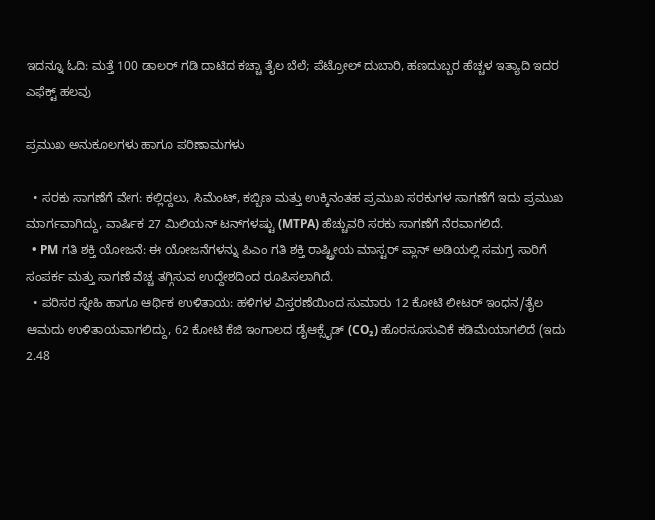ಇದನ್ನೂ ಓದಿ: ಮತ್ತೆ 100 ಡಾಲರ್ ಗಡಿ ದಾಟಿದ ಕಚ್ಚಾ ತೈಲ ಬೆಲೆ; ಪೆಟ್ರೋಲ್ ದುಬಾರಿ, ಹಣದುಬ್ಬರ ಹೆಚ್ಚಳ ಇತ್ಯಾದಿ ಇದರ ಎಫೆಕ್ಟ್ ಹಲವು

ಪ್ರಮುಖ ಅನುಕೂಲಗಳು ಹಾಗೂ ಪರಿಣಾಮಗಳು

  • ಸರಕು ಸಾಗಣೆಗೆ ವೇಗ: ಕಲ್ಲಿದ್ದಲು, ಸಿಮೆಂಟ್, ಕಬ್ಬಿಣ ಮತ್ತು ಉಕ್ಕಿನಂತಹ ಪ್ರಮುಖ ಸರಕುಗಳ ಸಾಗಣೆಗೆ ಇದು ಪ್ರಮುಖ ಮಾರ್ಗವಾಗಿದ್ದು, ವಾರ್ಷಿಕ 27 ಮಿಲಿಯನ್ ಟನ್‌ಗಳಷ್ಟು (MTPA) ಹೆಚ್ಚುವರಿ ಸರಕು ಸಾಗಣೆಗೆ ನೆರವಾಗಲಿದೆ.
  • PM ಗತಿ ಶಕ್ತಿ ಯೋಜನೆ: ಈ ಯೋಜನೆಗಳನ್ನು ಪಿಎಂ ಗತಿ ಶಕ್ತಿ ರಾಷ್ಟ್ರೀಯ ಮಾಸ್ಟರ್ ಪ್ಲಾನ್ ಅಡಿಯಲ್ಲಿ ಸಮಗ್ರ ಸಾರಿಗೆ ಸಂಪರ್ಕ ಮತ್ತು ಸಾಗಣೆ ವೆಚ್ಚ ತಗ್ಗಿಸುವ ಉದ್ದೇಶದಿಂದ ರೂಪಿಸಲಾಗಿದೆ.
  • ಪರಿಸರ ಸ್ನೇಹಿ ಹಾಗೂ ಆರ್ಥಿಕ ಉಳಿತಾಯ: ಹಳಿಗಳ ವಿಸ್ತರಣೆಯಿಂದ ಸುಮಾರು 12 ಕೋಟಿ ಲೀಟರ್ ಇಂಧನ/ತೈಲ ಆಮದು ಉಳಿತಾಯವಾಗಲಿದ್ದು, 62 ಕೋಟಿ ಕೆಜಿ ಇಂಗಾಲದ ಡೈಆಕ್ಸೈಡ್ (CO₂) ಹೊರಸೂಸುವಿಕೆ ಕಡಿಮೆಯಾಗಲಿದೆ (ಇದು 2.48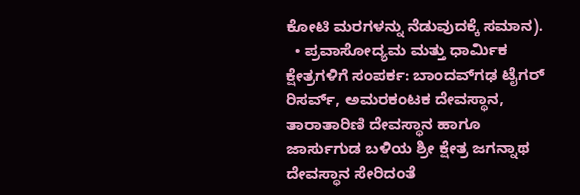ಕೋಟಿ ಮರಗಳನ್ನು ನೆಡುವುದಕ್ಕೆ ಸಮಾನ).
  • ಪ್ರವಾಸೋದ್ಯಮ ಮತ್ತು ಧಾರ್ಮಿಕ ಕ್ಷೇತ್ರಗಳಿಗೆ ಸಂಪರ್ಕ: ಬಾಂದವ್‌ಗಢ ಟೈಗರ್ ರಿಸರ್ವ್, ಅಮರಕಂಟಕ ದೇವಸ್ಥಾನ, ತಾರಾತಾರಿಣಿ ದೇವಸ್ಥಾನ ಹಾಗೂ ಜಾರ್ಸುಗುಡ ಬಳಿಯ ಶ್ರೀ ಕ್ಷೇತ್ರ ಜಗನ್ನಾಥ ದೇವಸ್ಥಾನ ಸೇರಿದಂತೆ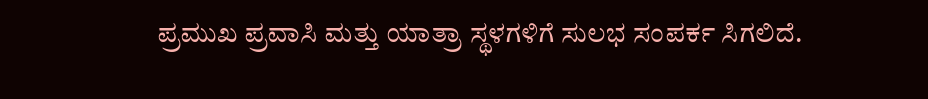ಪ್ರಮುಖ ಪ್ರವಾಸಿ ಮತ್ತು ಯಾತ್ರಾ ಸ್ಥಳಗಳಿಗೆ ಸುಲಭ ಸಂಪರ್ಕ ಸಿಗಲಿದೆ.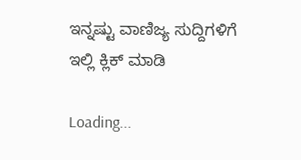ಇನ್ನಷ್ಟು ವಾಣಿಜ್ಯ ಸುದ್ದಿಗಳಿಗೆ ಇಲ್ಲಿ ಕ್ಲಿಕ್ ಮಾಡಿ

Loading...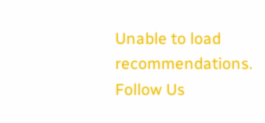Unable to load recommendations.
Follow Us